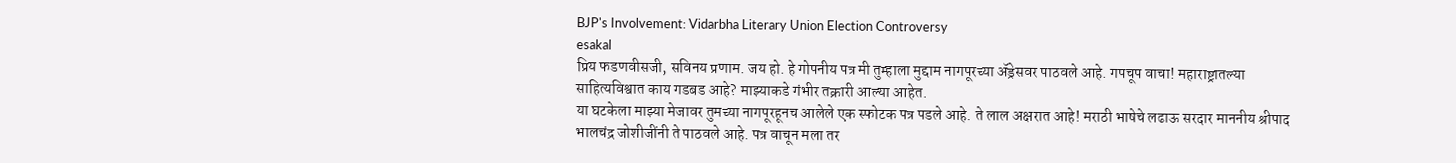BJP's Involvement: Vidarbha Literary Union Election Controversy
esakal
प्रिय फडणवीसजी, सविनय प्रणाम. जय हो. हे गोपनीय पत्र मी तुम्हाला मुद्दाम नागपूरच्या ॲड्रेसवर पाठवले आहे. गपचूप वाचा! महाराष्ट्रातल्या साहित्यविश्वात काय गडबड आहे? माझ्याकडे गंभीर तक्रारी आल्या आहेत.
या घटकेला माझ्या मेजावर तुमच्या नागपूरहूनच आलेले एक स्फोटक पत्र पडले आहे. ते लाल अक्षरात आहे! मराठी भाषेचे लढाऊ सरदार माननीय श्रीपाद भालचंद्र जोशीजींनी ते पाठवले आहे. पत्र वाचून मला तर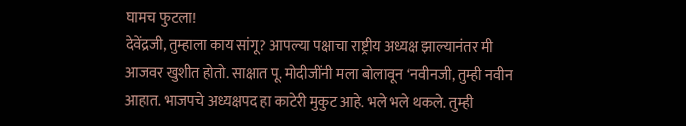घामच फुटला!
देवेंद्रजी, तुम्हाला काय सांगू? आपल्या पक्षाचा राष्ट्रीय अध्यक्ष झाल्यानंतर मी आजवर खुशीत होतो. साक्षात पू. मोदीजींनी मला बोलावून ‘नवीनजी, तुम्ही नवीन आहात. भाजपचे अध्यक्षपद हा काटेरी मुकुट आहे. भले भले थकले. तुम्ही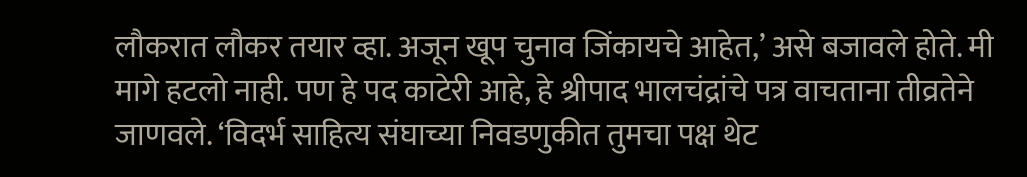लौकरात लौकर तयार व्हा. अजून खूप चुनाव जिंकायचे आहेत,’ असे बजावले होते. मी मागे हटलो नाही. पण हे पद काटेरी आहे, हे श्रीपाद भालचंद्रांचे पत्र वाचताना तीव्रतेने जाणवले. ‘विदर्भ साहित्य संघाच्या निवडणुकीत तुमचा पक्ष थेट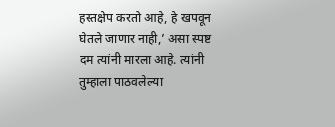हस्तक्षेप करतो आहे, हे खपवून घेतले जाणार नाही,’ असा स्पष्ट दम त्यांनी मारला आहे. त्यांनी तुम्हाला पाठवलेल्या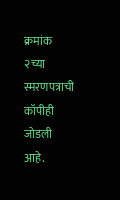क्रमांक २च्या स्मरणपत्राची कॉपीही जोडली आहे.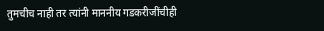तुमचीच नाही तर त्यांनी माननीय गडकरीजींचीही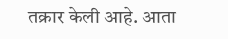तक्रार केली आहे. आता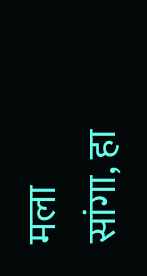मला सांगा, हा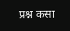प्रश्न कसा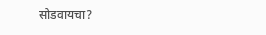सोडवायचा?